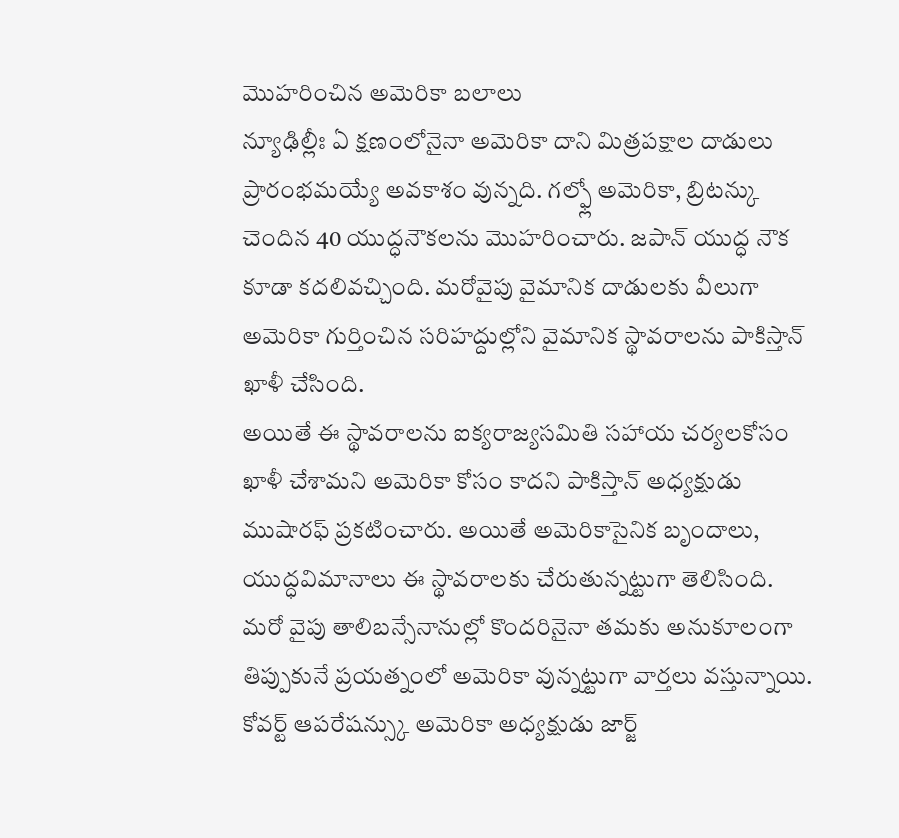మొహరించిన అమెరికా బలాలు
న్యూఢిల్లీః ఏ క్షణంలోనైనా అమెరికా దాని మిత్రపక్షాల దాడులు ప్రారంభమయ్యే అవకాశం వున్నది. గల్ఫ్లో అమెరికా, బ్రిటన్కు చెందిన 40 యుద్ధనౌకలను మొహరించారు. జపాన్ యుద్ధ నౌక కూడా కదలివచ్చింది. మరోవైపు వైమానిక దాడులకు వీలుగా అమెరికా గుర్తించిన సరిహద్దుల్లోని వైమానిక స్థావరాలను పాకిస్తాన్ ఖాళీ చేసింది.
అయితే ఈ స్థావరాలను ఐక్యరాజ్యసమితి సహాయ చర్యలకోసం ఖాళీ చేశామని అమెరికా కోసం కాదని పాకిస్తాన్ అధ్యక్షుడు ముషారఫ్ ప్రకటించారు. అయితే అమెరికాసైనిక బృందాలు, యుద్ధవిమానాలు ఈ స్థావరాలకు చేరుతున్నట్టుగా తెలిసింది. మరో వైపు తాలిబన్సేనానుల్లో కొందరినైనా తమకు అనుకూలంగా తిప్పుకునే ప్రయత్నంలో అమెరికా వున్నట్టుగా వార్తలు వస్తున్నాయి.
కోవర్ట్ ఆపరేషన్స్కు అమెరికా అధ్యక్షుడు జార్జ్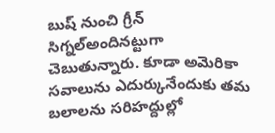బుష్ నుంచి గ్రీన్ సిగ్నల్అందినట్టుగా చెబుతున్నారు. కూడా అమెరికా సవాలును ఎదుర్కునేందుకు తమ బలాలను సరిహద్దుల్లో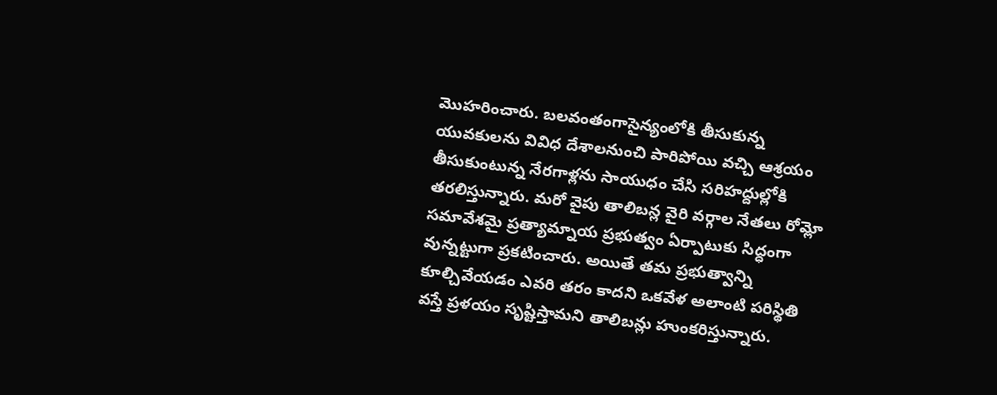మొహరించారు. బలవంతంగాసైన్యంలోకి తీసుకున్న యువకులను వివిధ దేశాలనుంచి పారిపోయి వచ్చి ఆశ్రయం తీసుకుంటున్న నేరగాళ్లను సాయుధం చేసి సరిహద్దుల్లోకి తరలిస్తున్నారు. మరో వైపు తాలిబన్ల వైరి వర్గాల నేతలు రోమ్లో సమావేశమై ప్రత్యామ్నాయ ప్రభుత్వం ఏర్పాటుకు సిద్ధంగా వున్నట్టుగా ప్రకటించారు. అయితే తమ ప్రభుత్వాన్ని కూల్చివేయడం ఎవరి తరం కాదని ఒకవేళ అలాంటి పరిస్థితి వస్తే ప్రళయం సృష్టిస్తామని తాలిబన్లు హుంకరిస్తున్నారు.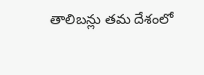తాలిబన్లు తమ దేశంలో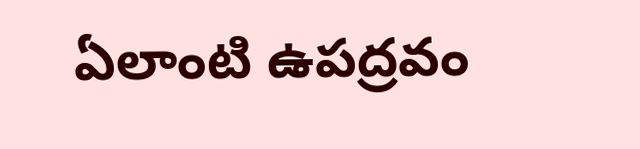ఏలాంటి ఉపద్రవం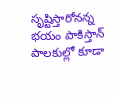సృష్టిస్తారోనన్న భయం పాకిస్తాన్ పాలకుల్లో కూడా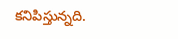కనిపిస్తున్నది.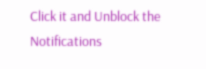Click it and Unblock the Notifications